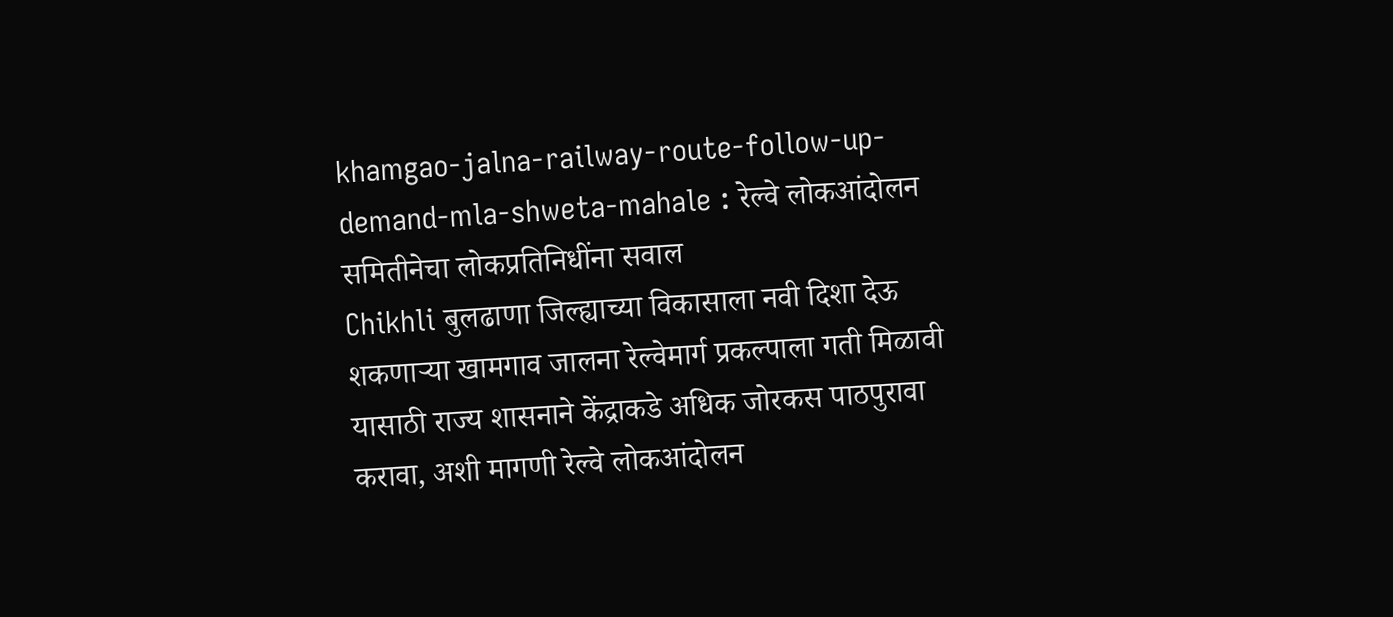khamgao-jalna-railway-route-follow-up-demand-mla-shweta-mahale : रेल्वे लोकआंदोलन समितीनेचा लोकप्रतिनिधींना सवाल
Chikhli बुलढाणा जिल्ह्याच्या विकासाला नवी दिशा देऊ शकणाऱ्या खामगाव जालना रेल्वेमार्ग प्रकल्पाला गती मिळावी यासाठी राज्य शासनाने केंद्राकडे अधिक जोरकस पाठपुरावा करावा, अशी मागणी रेल्वे लोकआंदोलन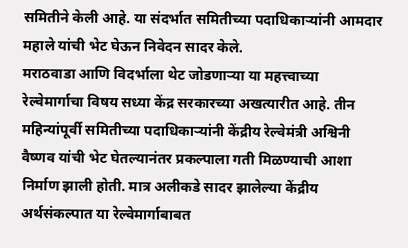समितीने केली आहे. या संदर्भात समितीच्या पदाधिकाऱ्यांनी आमदार महाले यांची भेट घेऊन निवेदन सादर केले.
मराठवाडा आणि विदर्भाला थेट जोडणाऱ्या या महत्त्वाच्या रेल्वेमार्गाचा विषय सध्या केंद्र सरकारच्या अखत्यारीत आहे. तीन महिन्यांपूर्वी समितीच्या पदाधिकाऱ्यांनी केंद्रीय रेल्वेमंत्री अश्विनी वैष्णव यांची भेट घेतल्यानंतर प्रकल्पाला गती मिळण्याची आशा निर्माण झाली होती. मात्र अलीकडे सादर झालेल्या केंद्रीय अर्थसंकल्पात या रेल्वेमार्गाबाबत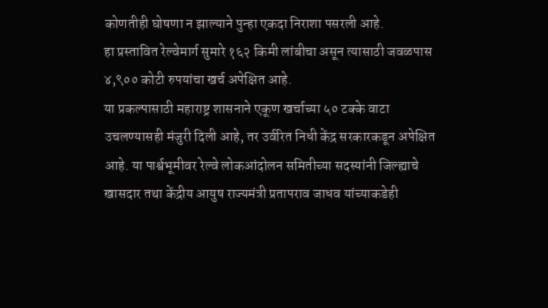कोणतीही घोषणा न झाल्याने पुन्हा एकदा निराशा पसरली आहे.
हा प्रस्तावित रेल्वेमार्ग सुमारे १६२ किमी लांबीचा असून त्यासाठी जवळपास ४,९०० कोटी रुपयांचा खर्च अपेक्षित आहे.
या प्रकल्पासाठी महाराष्ट्र शासनाने एकूण खर्चाच्या ५० टक्के वाटा उचलण्यासही मंजुरी दिली आहे, तर उर्वरित निधी केंद्र सरकारकडून अपेक्षित आहे. या पार्श्वभूमीवर रेल्वे लोकआंदोलन समितीच्या सदस्यांनी जिल्ह्याचे खासदार तथा केंद्रीय आयुष राज्यमंत्री प्रतापराव जाधव यांच्याकडेही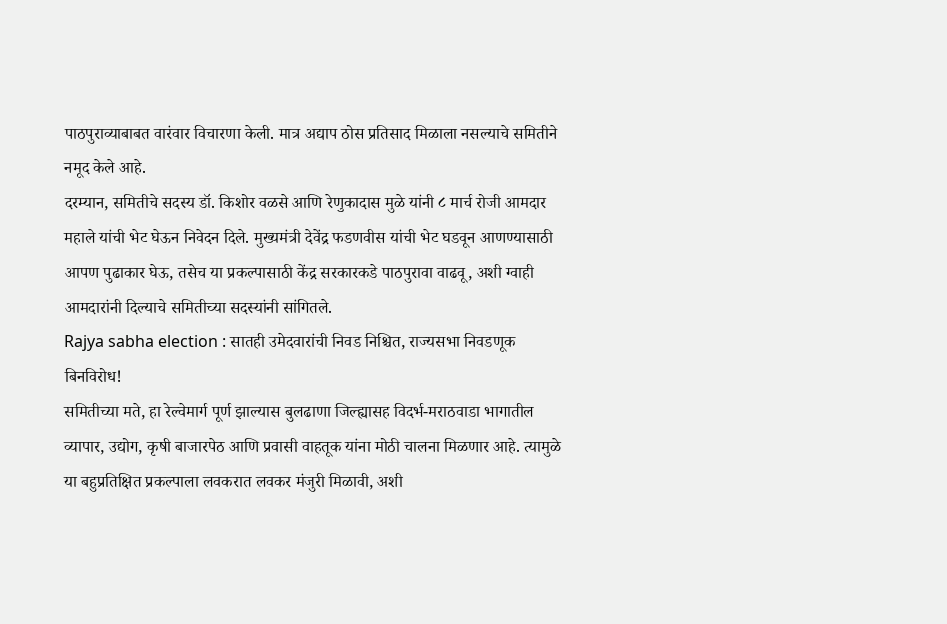पाठपुराव्याबाबत वारंवार विचारणा केली. मात्र अद्याप ठोस प्रतिसाद मिळाला नसल्याचे समितीने नमूद केले आहे.
दरम्यान, समितीचे सदस्य डॉ. किशोर वळसे आणि रेणुकादास मुळे यांनी ८ मार्च रोजी आमदार महाले यांची भेट घेऊन निवेदन दिले. मुख्यमंत्री देवेंद्र फडणवीस यांची भेट घडवून आणण्यासाठी आपण पुढाकार घेऊ, तसेच या प्रकल्पासाठी केंद्र सरकारकडे पाठपुरावा वाढवू, अशी ग्वाही आमदारांनी दिल्याचे समितीच्या सदस्यांनी सांगितले.
Rajya sabha election : सातही उमेदवारांची निवड निश्चित, राज्यसभा निवडणूक बिनविरोध!
समितीच्या मते, हा रेल्वेमार्ग पूर्ण झाल्यास बुलढाणा जिल्ह्यासह विदर्भ-मराठवाडा भागातील व्यापार, उद्योग, कृषी बाजारपेठ आणि प्रवासी वाहतूक यांना मोठी चालना मिळणार आहे. त्यामुळे या बहुप्रतिक्षित प्रकल्पाला लवकरात लवकर मंजुरी मिळावी, अशी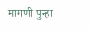मागणी पुन्हा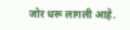जोर धरू लागली आहे.